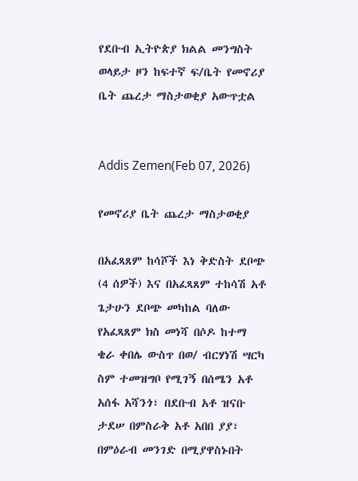የደቡብ ኢትዮጵያ ክልል መንግስት ወላይታ ዞን ከፍተኛ ፍ/ቤት የመኖሪያ ቤት ጨረታ ማስታወቂያ አውጥቷል


Addis Zemen(Feb 07, 2026)

የመኖሪያ ቤት ጨረታ ማስታወቂያ

በአፈጻጸም ከሳሾች እነ ቅድስት ደቦጭ (4 ሰዎች) እና በአፈጻጸም ተከሳሽ አቶ ጌታሁን ደቦጭ መካከል ባለው የአፈጻጸም ክስ መነሻ በሶዶ ከተማ ቄራ ቀበሌ ውስጥ በወ/ ብርሃነሽ ሣርካ ስም ተመዝግቦ የሚገኝ በሰሜን አቶ አሰፋ አሻንጎ፣ በደቡብ አቶ ዝናቡ ታደሠ በምስራቅ አቶ አበበ ያያ፣ በምዕራብ መንገድ በሚያዋስኑበት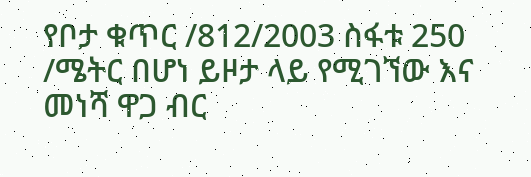የቦታ ቁጥር /812/2003 ስፋቱ 250 /ሜትር በሆነ ይዞታ ላይ የሚገኘው እና መነሻ ዋጋ ብር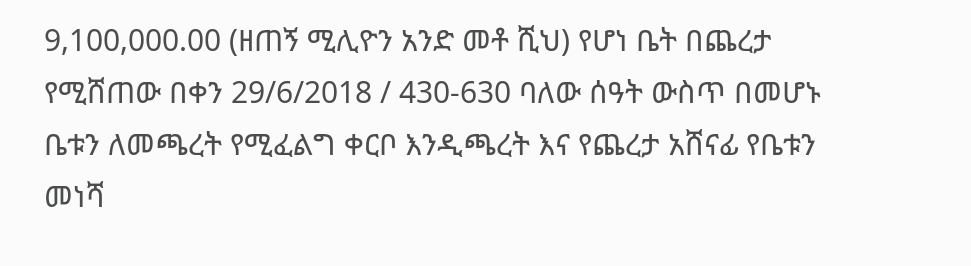9,100,000.00 (ዘጠኝ ሚሊዮን አንድ መቶ ሺህ) የሆነ ቤት በጨረታ የሚሸጠው በቀን 29/6/2018 / 430-630 ባለው ሰዓት ውስጥ በመሆኑ ቤቱን ለመጫረት የሚፈልግ ቀርቦ እንዲጫረት እና የጨረታ አሸናፊ የቤቱን መነሻ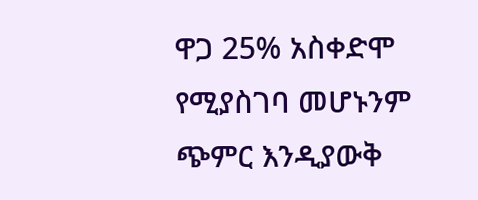ዋጋ 25% አስቀድሞ የሚያስገባ መሆኑንም ጭምር እንዲያውቅ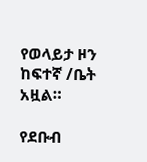የወላይታ ዞን ከፍተኛ /ቤት አዟል።

የደቡብ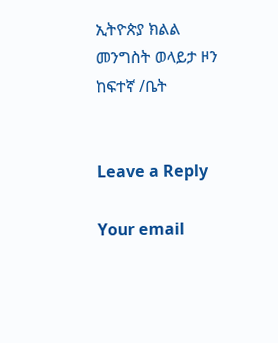ኢትዮጵያ ክልል መንግስት ወላይታ ዞን ከፍተኛ /ቤት


Leave a Reply

Your email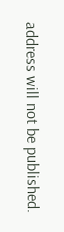address will not be published.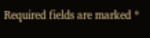Required fields are marked *